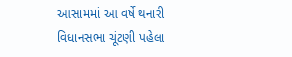આસામમાં આ વર્ષે થનારી વિધાનસભા ચૂંટણી પહેલા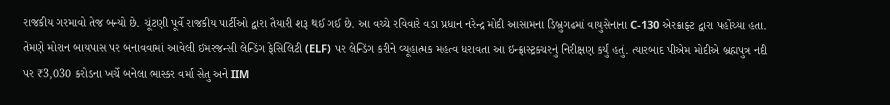રાજકીય ગરમાવો તેજ બન્યો છે. ચૂંટણી પૂર્વે રાજકીય પાર્ટીઓ દ્વારા તૈયારી શરૂ થઈ ગઈ છે. આ વચ્ચે રવિવારે વડા પ્રધાન નરેન્દ્ર મોદી આસામના ડિબ્રુગઢમાં વાયુસેનાના C-130 એરક્રાફ્ટ દ્વારા પહોંચ્યા હતા. તેમણે મોરાન બાયપાસ પર બનાવવામાં આવેલી ઇમરજન્સી લેન્ડિંગ ફેસિલિટી (ELF) પર લેન્ડિંગ કરીને વ્યૂહાત્મક મહત્વ ધરાવતા આ ઇન્ફ્રાસ્ટ્રક્ચરનું નિરીક્ષણ કર્યું હતું. ત્યારબાદ પીએમ મોદીએ બ્રહ્મપુત્ર નદી પર ₹3,030 કરોડના ખર્ચે બનેલા ભાસ્કર વર્મા સેતુ અને IIM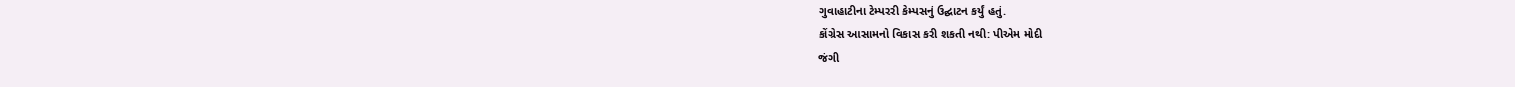ગુવાહાટીના ટેમ્પરરી કેમ્પસનું ઉદ્ઘાટન કર્યું હતું.
કોંગ્રેસ આસામનો વિકાસ કરી શકતી નથી: પીએમ મોદી
જંગી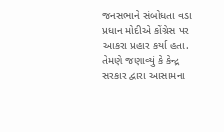જનસભાને સંબોધતા વડા પ્રધાન મોદીએ કોંગ્રેસ પર આકરા પ્રહાર કર્યા હતા. તેમણે જણાવ્યું કે કેન્દ્ર સરકાર દ્વારા આસામના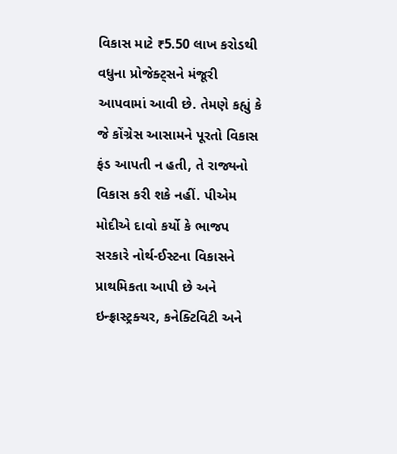વિકાસ માટે ₹5.50 લાખ કરોડથી વધુના પ્રોજેક્ટ્સને મંજૂરી આપવામાં આવી છે. તેમણે કહ્યું કે જે કોંગ્રેસ આસામને પૂરતો વિકાસ ફંડ આપતી ન હતી, તે રાજ્યનો વિકાસ કરી શકે નહીં. પીએમ મોદીએ દાવો કર્યો કે ભાજપ સરકારે નોર્થ-ઈસ્ટના વિકાસને પ્રાથમિકતા આપી છે અને ઇન્ફ્રાસ્ટ્રક્ચર, કનેક્ટિવિટી અને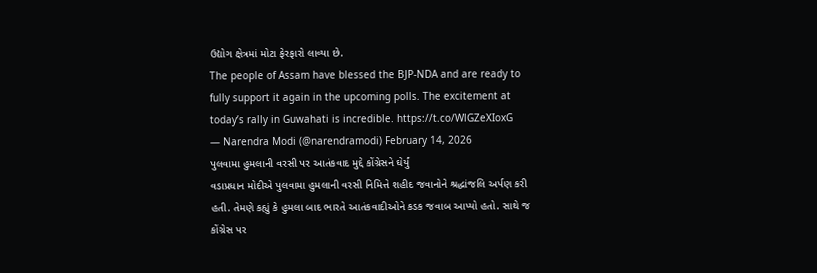ઉદ્યોગ ક્ષેત્રમાં મોટા ફેરફારો લાવ્યા છે.
The people of Assam have blessed the BJP-NDA and are ready to fully support it again in the upcoming polls. The excitement at today’s rally in Guwahati is incredible. https://t.co/WlGZeXIoxG
— Narendra Modi (@narendramodi) February 14, 2026
પુલવામા હુમલાની વરસી પર આતંકવાદ મુદ્દે કોંગ્રેસને ઘેર્યું
વડાપ્રધાન મોદીએ પુલવામા હુમલાની વરસી નિમિત્તે શહીદ જવાનોને શ્રદ્ધાંજલિ અર્પણ કરી હતી. તેમણે કહ્યું કે હુમલા બાદ ભારતે આતંકવાદીઓને કડક જવાબ આપ્યો હતો. સાથે જ કોંગ્રેસ પર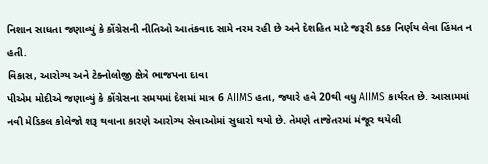નિશાન સાધતા જણાવ્યું કે કોંગ્રેસની નીતિઓ આતંકવાદ સામે નરમ રહી છે અને દેશહિત માટે જરૂરી કડક નિર્ણય લેવા હિંમત ન હતી.
વિકાસ, આરોગ્ય અને ટેક્નોલોજી ક્ષેત્રે ભાજપના દાવા
પીએમ મોદીએ જણાવ્યું કે કોંગ્રેસના સમયમાં દેશમાં માત્ર 6 AIIMS હતા, જ્યારે હવે 20થી વધુ AIIMS કાર્યરત છે. આસામમાં નવી મેડિકલ કોલેજો શરૂ થવાના કારણે આરોગ્ય સેવાઓમાં સુધારો થયો છે. તેમણે તાજેતરમાં મંજૂર થયેલી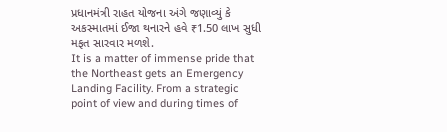પ્રધાનમંત્રી રાહત યોજના અંગે જણાવ્યું કે અકસ્માતમાં ઈજા થનારને હવે ₹1.50 લાખ સુધી મફત સારવાર મળશે.
It is a matter of immense pride that the Northeast gets an Emergency Landing Facility. From a strategic point of view and during times of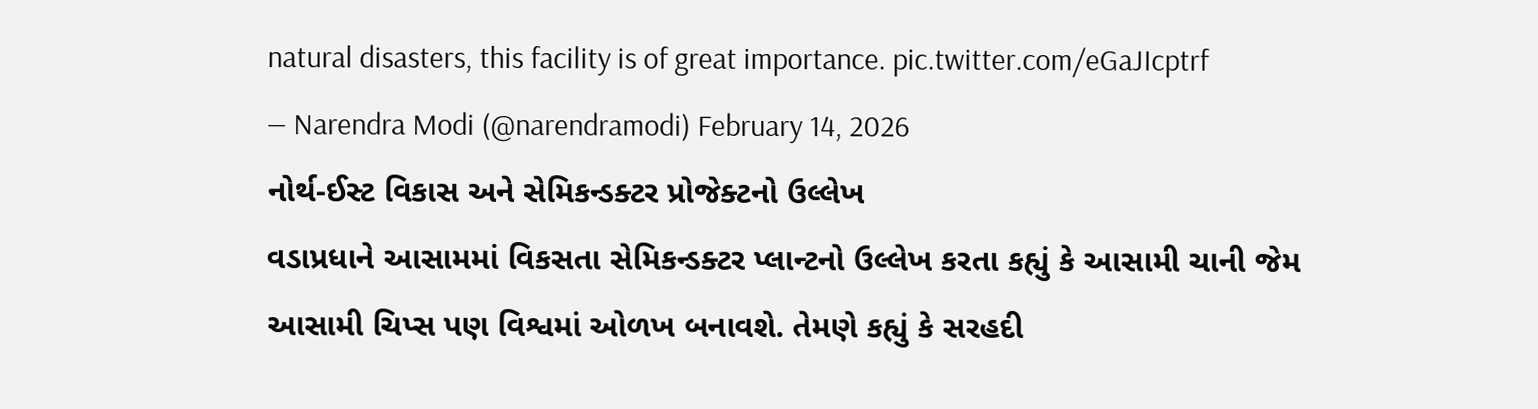natural disasters, this facility is of great importance. pic.twitter.com/eGaJIcptrf
— Narendra Modi (@narendramodi) February 14, 2026
નોર્થ-ઈસ્ટ વિકાસ અને સેમિકન્ડક્ટર પ્રોજેક્ટનો ઉલ્લેખ
વડાપ્રધાને આસામમાં વિકસતા સેમિકન્ડક્ટર પ્લાન્ટનો ઉલ્લેખ કરતા કહ્યું કે આસામી ચાની જેમ આસામી ચિપ્સ પણ વિશ્વમાં ઓળખ બનાવશે. તેમણે કહ્યું કે સરહદી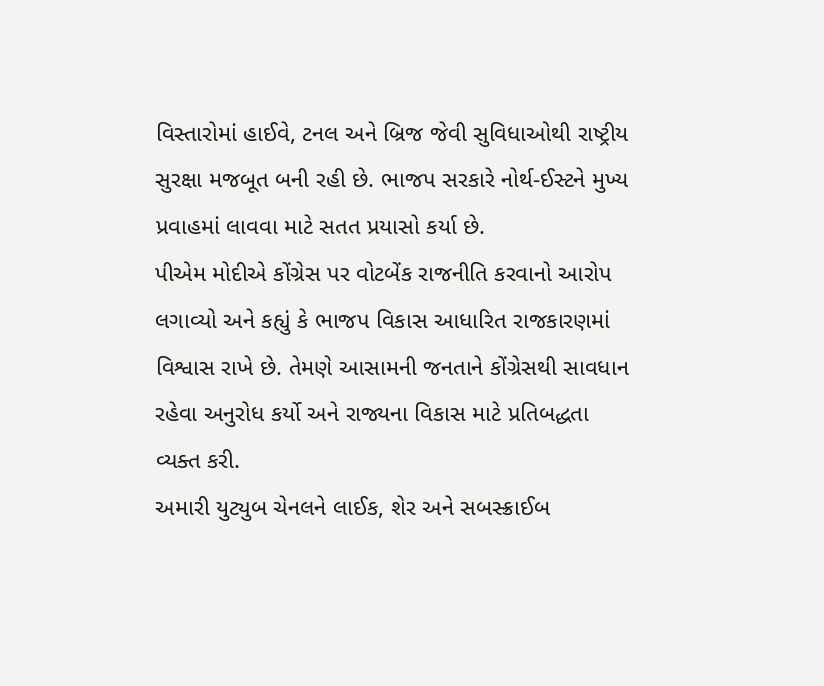વિસ્તારોમાં હાઈવે, ટનલ અને બ્રિજ જેવી સુવિધાઓથી રાષ્ટ્રીય સુરક્ષા મજબૂત બની રહી છે. ભાજપ સરકારે નોર્થ-ઈસ્ટને મુખ્ય પ્રવાહમાં લાવવા માટે સતત પ્રયાસો કર્યા છે.
પીએમ મોદીએ કોંગ્રેસ પર વોટબેંક રાજનીતિ કરવાનો આરોપ લગાવ્યો અને કહ્યું કે ભાજપ વિકાસ આધારિત રાજકારણમાં વિશ્વાસ રાખે છે. તેમણે આસામની જનતાને કોંગ્રેસથી સાવધાન રહેવા અનુરોધ કર્યો અને રાજ્યના વિકાસ માટે પ્રતિબદ્ધતા વ્યક્ત કરી.
અમારી યુટ્યુબ ચેનલને લાઈક, શેર અને સબસ્ક્રાઈબ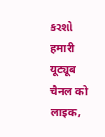કરશો
हमारी यूट्यूब चैनल को लाइक,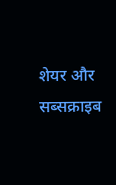शेयर और सब्सक्राइब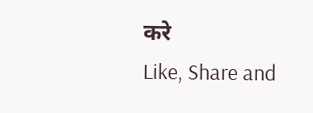करे
Like, Share and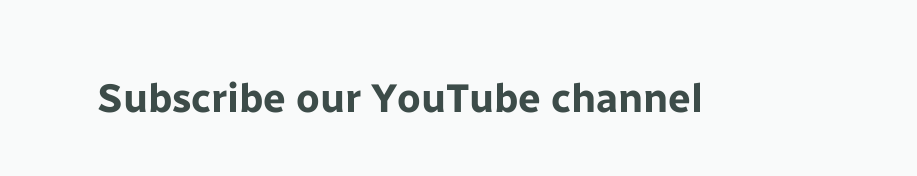Subscribe our YouTube channel